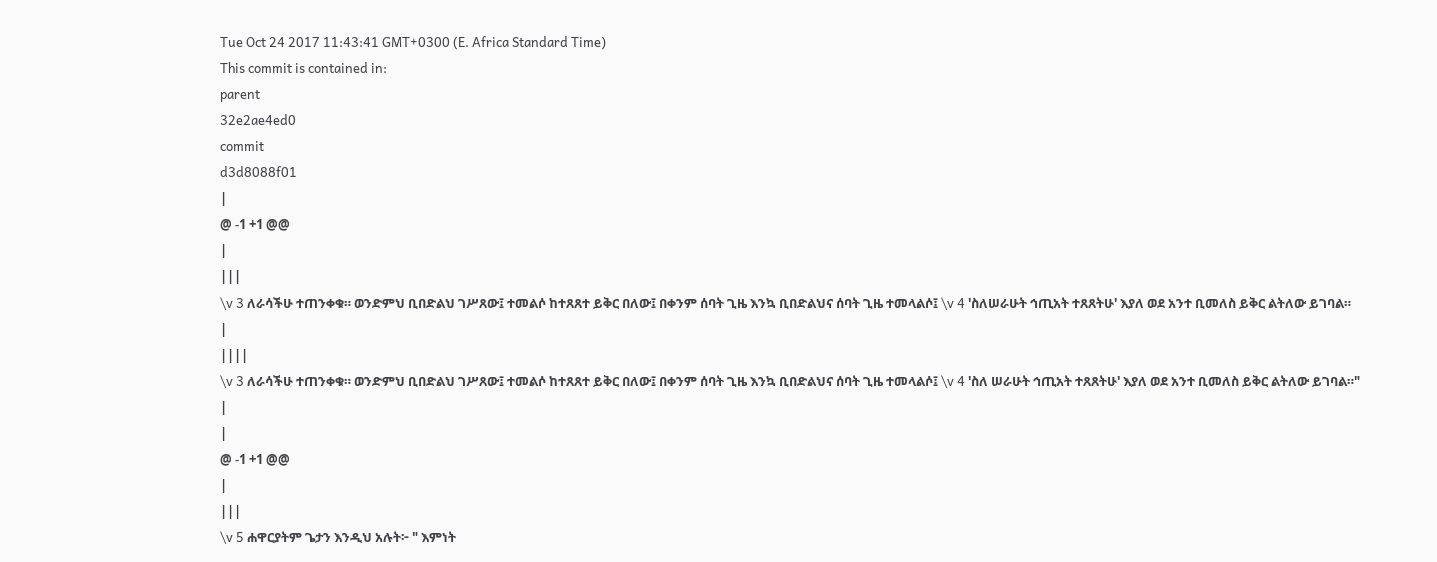Tue Oct 24 2017 11:43:41 GMT+0300 (E. Africa Standard Time)
This commit is contained in:
parent
32e2ae4ed0
commit
d3d8088f01
|
@ -1 +1 @@
|
|||
\v 3 ለራሳችሁ ተጠንቀቁ። ወንድምህ ቢበድልህ ገሥጸው፤ ተመልሶ ከተጸጸተ ይቅር በለው፤ በቀንም ሰባት ጊዜ እንኳ ቢበድልህና ሰባት ጊዜ ተመላልሶ፤ \v 4 'ስለሠራሁት ኅጢአት ተጸጸትሁ' እያለ ወደ አንተ ቢመለስ ይቅር ልትለው ይገባል።
|
||||
\v 3 ለራሳችሁ ተጠንቀቁ። ወንድምህ ቢበድልህ ገሥጸው፤ ተመልሶ ከተጸጸተ ይቅር በለው፤ በቀንም ሰባት ጊዜ እንኳ ቢበድልህና ሰባት ጊዜ ተመላልሶ፤ \v 4 'ስለ ሠራሁት ኅጢአት ተጸጸትሁ' እያለ ወደ አንተ ቢመለስ ይቅር ልትለው ይገባል።"
|
|
@ -1 +1 @@
|
|||
\v 5 ሐዋርያትም ጌታን እንዲህ አሉት፦ " እምነት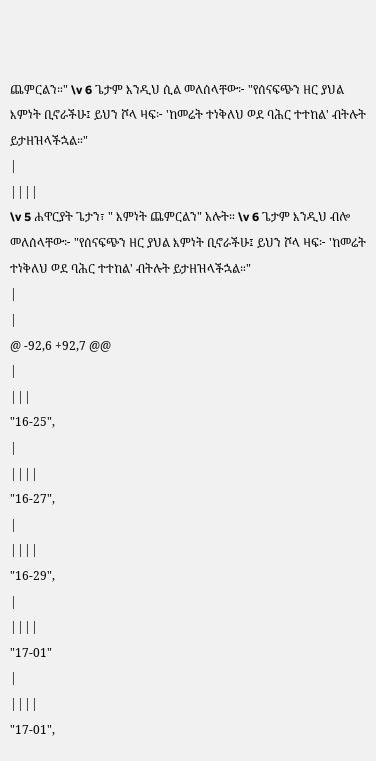ጨምርልን።" \v 6 ጌታም እንዲህ ሲል መለሰላቸው፦ "የሰናፍጭን ዘር ያህል እምነት ቢኖራችሁ፤ ይህን ሾላ ዛፍ፦ 'ከመሬት ተነቅለህ ወደ ባሕር ተተከል' ብትሉት ይታዘዝላችኋል።"
|
||||
\v 5 ሐዋርያት ጌታን፣ " እምነት ጨምርልን" አሉት። \v 6 ጌታም እንዲህ ብሎ መለሰላቸው፦ "የሰናፍጭን ዘር ያህል እምነት ቢኖራችሁ፤ ይህን ሾላ ዛፍ፦ 'ከመሬት ተነቅለህ ወደ ባሕር ተተከል' ብትሉት ይታዘዝላችኋል።"
|
|
@ -92,6 +92,7 @@
|
|||
"16-25",
|
||||
"16-27",
|
||||
"16-29",
|
||||
"17-01"
|
||||
"17-01",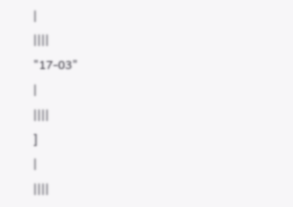|
||||
"17-03"
|
||||
]
|
||||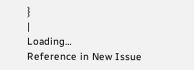}
|
Loading…
Reference in New Issue